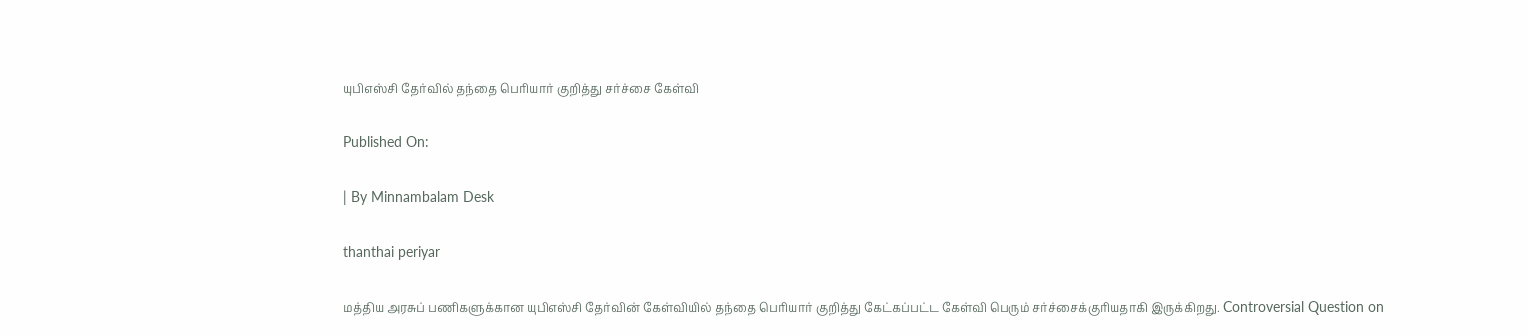யுபிஎஸ்சி தேர்வில் தந்தை பெரியார் குறித்து சர்ச்சை கேள்வி

Published On:

| By Minnambalam Desk

thanthai periyar

மத்திய அரசுப் பணிகளுக்கான யுபிஎஸ்சி தேர்வின் கேள்வியில் தந்தை பெரியார் குறித்து கேட்கப்பட்ட கேள்வி பெரும் சர்ச்சைக்குரியதாகி இருக்கிறது. Controversial Question on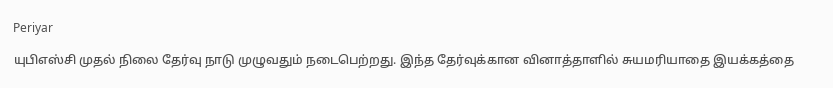Periyar

யுபிஎஸ்சி முதல் நிலை தேர்வு நாடு முழுவதும் நடைபெற்றது. இந்த தேர்வுக்கான வினாத்தாளில் சுயமரியாதை இயக்கத்தை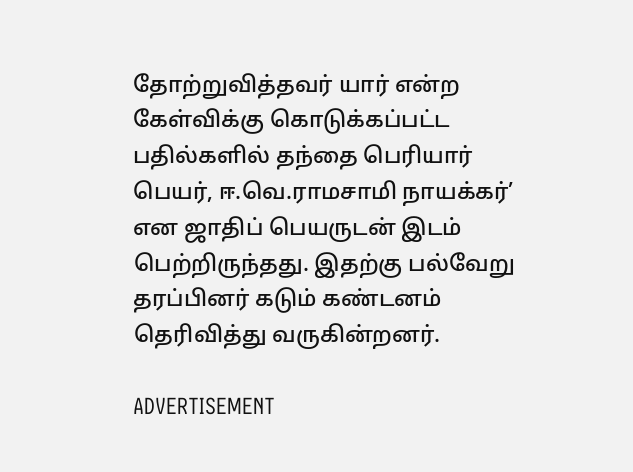தோற்றுவித்தவர் யார் என்ற கேள்விக்கு கொடுக்கப்பட்ட பதில்களில் தந்தை பெரியார் பெயர், ஈ.வெ.ராமசாமி நாயக்கர்’ என ஜாதிப் பெயருடன் இடம் பெற்றிருந்தது. இதற்கு பல்வேறு தரப்பினர் கடும் கண்டனம் தெரிவித்து வருகின்றனர்.

ADVERTISEMENT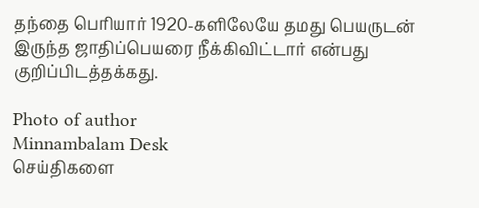தந்தை பெரியார் 1920-களிலேயே தமது பெயருடன் இருந்த ஜாதிப்பெயரை நீக்கிவிட்டார் என்பது குறிப்பிடத்தக்கது.

Photo of author
Minnambalam Desk
செய்திகளை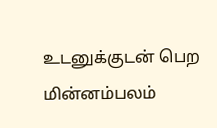உடனுக்குடன் பெற மின்னம்பலம்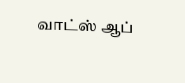வாட்ஸ் ஆப்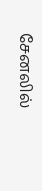சேனலில்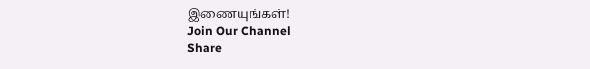இணையுங்கள்!
Join Our Channel
Share